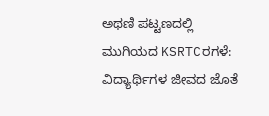ಅಥಣಿ ಪಟ್ಟಣದಲ್ಲಿ ಮುಗಿಯದ KSRTCರಗಳೆ: ವಿದ್ಯಾರ್ಥಿಗಳ ಜೀವದ ಜೊತೆ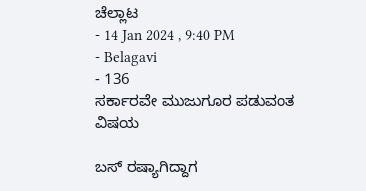ಚೆಲ್ಲಾಟ
- 14 Jan 2024 , 9:40 PM
- Belagavi
- 136
ಸರ್ಕಾರವೇ ಮುಜುಗೂರ ಪಡುವಂತ ವಿಷಯ

ಬಸ್ ರಷ್ಯಾಗಿದ್ದಾಗ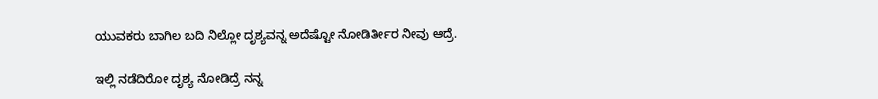ಯುವಕರು ಬಾಗಿಲ ಬದಿ ನಿಲ್ಲೋ ದೃಶ್ಯವನ್ನ ಅದೆಷ್ಟೋ ನೋಡಿರ್ತೀರ ನೀವು ಆದ್ರೆ.

ಇಲ್ಲಿ ನಡೆದಿರೋ ದೃಶ್ಯ ನೋಡಿದ್ರೆ ನನ್ನ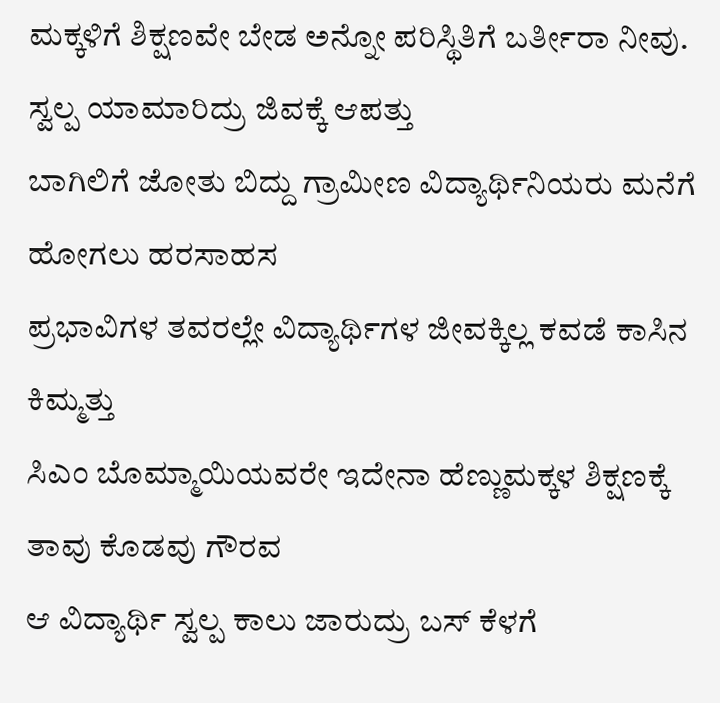ಮಕ್ಕಳಿಗೆ ಶಿಕ್ಷಣವೇ ಬೇಡ ಅನ್ನೋ ಪರಿಸ್ಥಿತಿಗೆ ಬರ್ತೀರಾ ನೀವು.
ಸ್ವಲ್ಪ ಯಾಮಾರಿದ್ರು ಜಿವಕ್ಕೆ ಆಪತ್ತು
ಬಾಗಿಲಿಗೆ ಜೋತು ಬಿದ್ದು ಗ್ರಾಮೀಣ ವಿದ್ಯಾರ್ಥಿನಿಯರು ಮನೆಗೆ ಹೋಗಲು ಹರಸಾಹಸ
ಪ್ರಭಾವಿಗಳ ತವರಲ್ಲೇ ವಿದ್ಯಾರ್ಥಿಗಳ ಜೀವಕ್ಕಿಲ್ಲ ಕವಡೆ ಕಾಸಿನ ಕಿಮ್ಮತ್ತು
ಸಿಎಂ ಬೊಮ್ಮಾಯಿಯವರೇ ಇದೇನಾ ಹೆಣ್ಣುಮಕ್ಕಳ ಶಿಕ್ಷಣಕ್ಕೆ ತಾವು ಕೊಡವು ಗೌರವ
ಆ ವಿದ್ಯಾರ್ಥಿ ಸ್ವಲ್ಪ ಕಾಲು ಜಾರುದ್ರು ಬಸ್ ಕೆಳಗೆ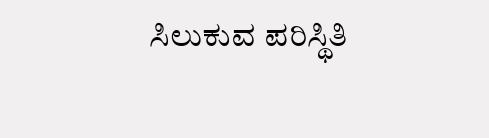ಸಿಲುಕುವ ಪರಿಸ್ಥಿತಿ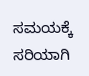ಸಮಯಕ್ಕೆ ಸರಿಯಾಗಿ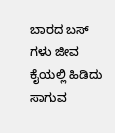ಬಾರದ ಬಸ್ ಗಳು ಜೀವ ಕೈಯಲ್ಲಿ ಹಿಡಿದು ಸಾಗುವ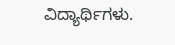ವಿದ್ಯಾರ್ಥಿಗಳು.